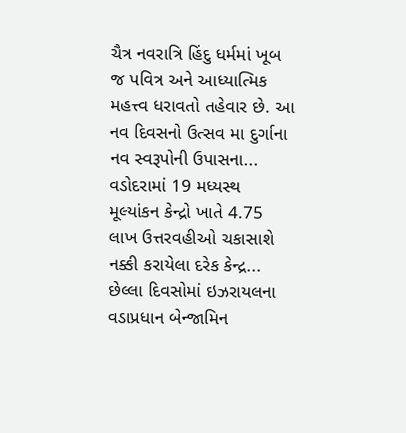ચૈત્ર નવરાત્રિ હિંદુ ધર્મમાં ખૂબ જ પવિત્ર અને આધ્યાત્મિક મહત્ત્વ ધરાવતો તહેવાર છે. આ નવ દિવસનો ઉત્સવ મા દુર્ગાના નવ સ્વરૂપોની ઉપાસના...
વડોદરામાં 19 મધ્યસ્થ મૂલ્યાંકન કેન્દ્રો ખાતે 4.75 લાખ ઉત્તરવહીઓ ચકાસાશે નક્કી કરાયેલા દરેક કેન્દ્ર...
છેલ્લા દિવસોમાં ઇઝરાયલના વડાપ્રધાન બેન્જામિન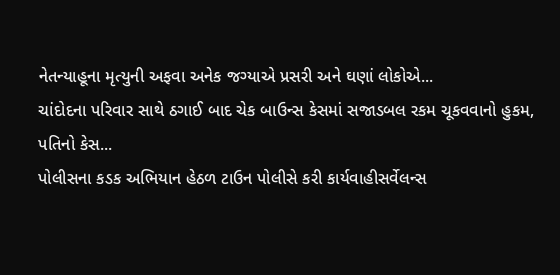નેતન્યાહૂના મૃત્યુની અફવા અનેક જગ્યાએ પ્રસરી અને ઘણાં લોકોએ...
ચાંદોદના પરિવાર સાથે ઠગાઈ બાદ ચેક બાઉન્સ કેસમાં સજાડબલ રકમ ચૂકવવાનો હુકમ, પતિનો કેસ...
પોલીસના કડક અભિયાન હેઠળ ટાઉન પોલીસે કરી કાર્યવાહીસર્વેલન્સ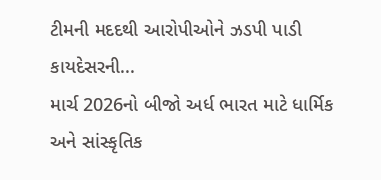ટીમની મદદથી આરોપીઓને ઝડપી પાડી કાયદેસરની...
માર્ચ 2026નો બીજો અર્ધ ભારત માટે ધાર્મિક અને સાંસ્કૃતિક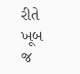રીતે ખૂબ જ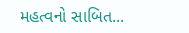મહત્વનો સાબિત...